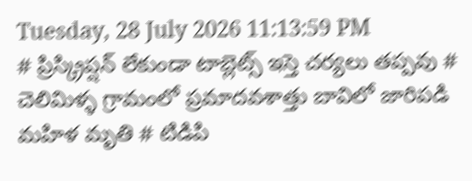Tuesday, 28 July 2026 11:13:59 PM
# ప్రిస్క్రిప్షన్ లేకుండా టాబ్లెట్స్ ఇస్తె చర్యలు తప్పవు # చెలిమిళ్ళ గ్రామంలో ప్రమాదవశాత్తు బావిలో జారిపడి మహిళ మృతి # టిడిపి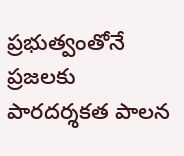ప్రభుత్వంతోనే ప్రజలకు పారదర్శకత పాలన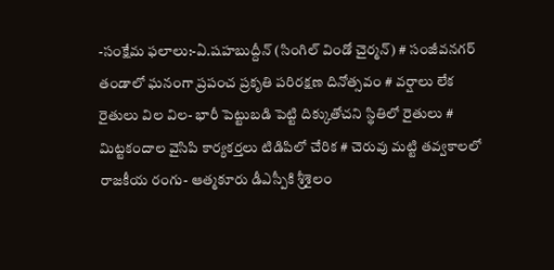-సంక్షేమ ఫలాలు:-ఏ.షహబుద్దీన్ (సింగిల్ విండో చైర్మన్) # సంజీవనగర్ తండాలో ఘనంగా ప్రపంచ ప్రకృతి పరిరక్షణ దినోత్సవం # వర్షాలు లేక రైతులు విల విల- భారీ పెట్టుబడి పెట్టి దిక్కుతోచని స్థితిలో రైతులు # మిట్టకందాల వైసిపి కార్యకర్తలు టిడిపిలో చేరిక # చెరువు మట్టి తవ్వకాలలో రాజకీయ రంగు- ఆత్మకూరు డీఎస్పీకి శ్రీశైలం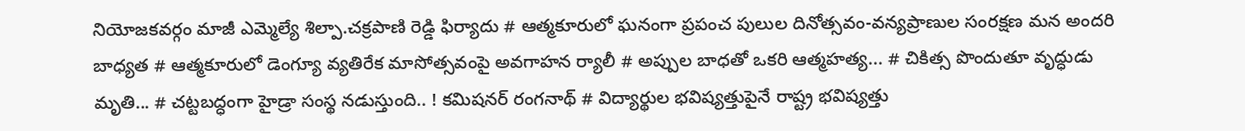నియోజకవర్గం మాజీ ఎమ్మెల్యే శిల్పా.చక్రపాణి రెడ్డి ఫిర్యాదు # ఆత్మకూరులో ఘనంగా ప్రపంచ పులుల దినోత్సవం-వన్యప్రాణుల సంరక్షణ మన అందరి బాధ్యత # ఆత్మకూరులో డెంగ్యూ వ్యతిరేక మాసోత్సవంపై అవగాహన ర్యాలీ # అప్పుల బాధతో ఒకరి ఆత్మహత్య... # చికిత్స పొందుతూ వృద్ధుడు మృతి... # చట్టబద్ధంగా హైడ్రా సంస్థ నడుస్తుంది.. ! కమిషనర్ రంగనాథ్‌ # విద్యార్థుల భవిష్యత్తుపైనే రాష్ట్ర భవిష్యత్తు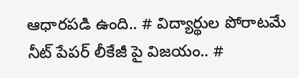ఆధారపడి ఉంది.. # విద్యార్థుల పోరాటమే నీట్ పేపర్ లీకేజీ పై విజయం.. #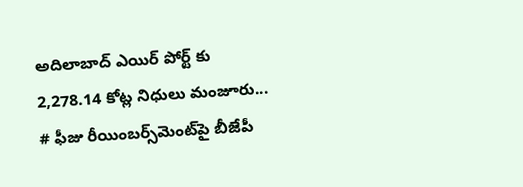అదిలాబాద్ ఎయిర్ పోర్ట్ కు 2,278.14 కోట్ల నిధులు మంజూరు... # ఫీజు రీయింబర్స్‌‌‌‌‌‌‌‌మెంట్‌‌‌‌‌‌‌‌పై బీజేపీ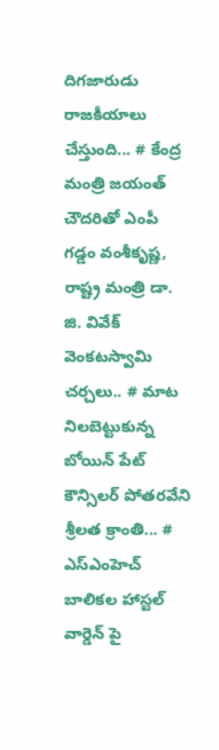దిగజారుడు రాజకీయాలు చేస్తుంది... # కేంద్ర మంత్రి జయంత్ చౌదరితో ఎంపీ గడ్డం వంశీకృష్ణ, రాష్ట్ర మంత్రి డా. జి. వివేక్ వెంకటస్వామి చర్చలు.. # మాట నిలబెట్టుకున్న బోయిన్ పేట్ కౌన్సిలర్ పోతరవేని శ్రీలత క్రాంతి... # ఎస్ఎంహెచ్ బాలికల హాస్టల్ వార్డెన్ పై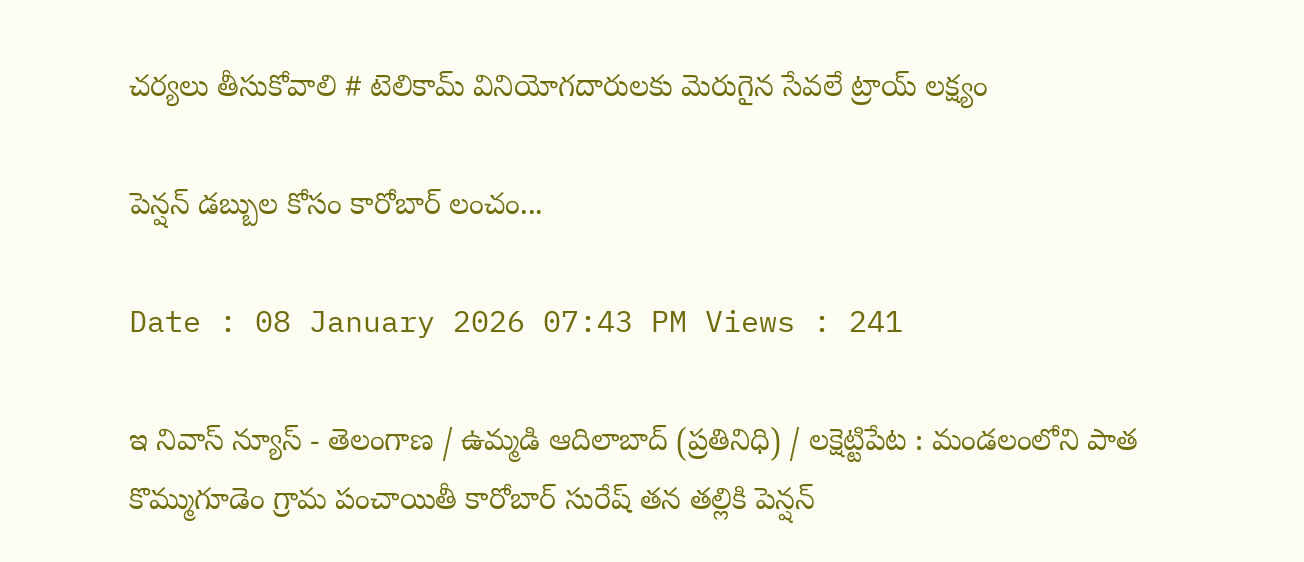చర్యలు తీసుకోవాలి # టెలికామ్ వినియోగదారులకు మెరుగైన సేవలే ట్రాయ్ లక్ష్యం

పెన్షన్ డబ్బుల కోసం కారోబార్ లంచం...

Date : 08 January 2026 07:43 PM Views : 241

ఇ నివాస్ న్యూస్ - తెలంగాణ / ఉమ్మడి ఆదిలాబాద్ (ప్రతినిధి) / లక్షెట్టిపేట : మండలంలోని పాత కొమ్ముగూడెం గ్రామ పంచాయితీ కారోబార్ సురేష్ తన తల్లికి పెన్షన్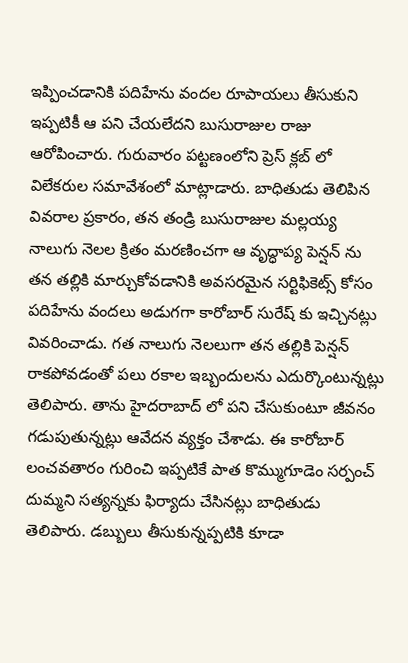ఇప్పించడానికి పదిహేను వందల రూపాయలు తీసుకుని ఇప్పటికీ ఆ పని చేయలేదని బుసురాజుల రాజు ఆరోపించారు. గురువారం పట్టణంలోని ప్రెస్ క్లబ్ లో విలేకరుల సమావేశంలో మాట్లాడారు. బాధితుడు తెలిపిన వివరాల ప్రకారం, తన తండ్రి బుసురాజుల మల్లయ్య నాలుగు నెలల క్రితం మరణించగా ఆ వృద్ధాప్య పెన్షన్ ను తన తల్లికి మార్చుకోవడానికి అవసరమైన సర్టిఫికెట్స్ కోసం పదిహేను వందలు అడుగగా కారోబార్ సురేష్ కు ఇచ్చినట్లు వివరించాడు. గత నాలుగు నెలలుగా తన తల్లికి పెన్షన్ రాకపోవడంతో పలు రకాల ఇబ్బందులను ఎదుర్కొంటున్నట్లు తెలిపారు. తాను హైదరాబాద్ లో పని చేసుకుంటూ జీవనం గడుపుతున్నట్లు ఆవేదన వ్యక్తం చేశాడు. ఈ కారోబార్ లంచవతారం గురించి ఇప్పటికే పాత కొమ్ముగూడెం సర్పంచ్ దుమ్మని సత్యన్నకు ఫిర్యాదు చేసినట్లు బాధితుడు తెలిపారు. డబ్బులు తీసుకున్నప్పటికి కూడా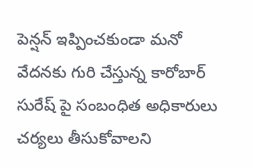పెన్షన్ ఇప్పించకుండా మనో వేదనకు గురి చేస్తున్న కారోబార్ సురేష్ పై సంబంధిత అధికారులు చర్యలు తీసుకోవాలని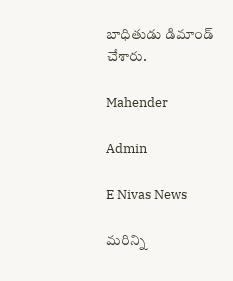బాధితుడు డిమాండ్ చేశారు.

Mahender

Admin

E Nivas News

మరిన్ని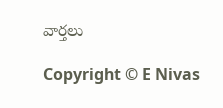వార్తలు

Copyright © E Nivas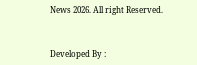News 2026. All right Reserved.



Developed By :